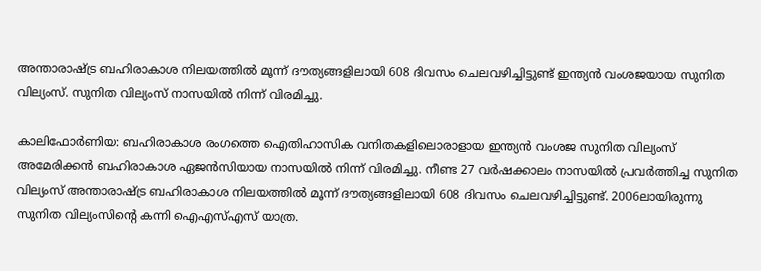അന്താരാഷ്‌ട്ര ബഹിരാകാശ നിലയത്തില്‍ മൂന്ന് ദൗത്യങ്ങളിലായി 608 ദിവസം ചെലവഴിച്ചിട്ടുണ്ട് ഇന്ത്യന്‍ വംശജയായ സുനിത വില്യംസ്. സുനിത വില്യംസ് നാസയില്‍ നിന്ന് വിരമിച്ചു.

കാലിഫോര്‍ണിയ: ബഹിരാകാശ രംഗത്തെ ഐതിഹാസിക വനിതകളിലൊരാളായ ഇന്ത്യന്‍ വംശജ സുനിത വില്യംസ് അമേരിക്കന്‍ ബഹിരാകാശ ഏജന്‍സിയായ നാസയില്‍ നിന്ന് വിരമിച്ചു. നീണ്ട 27 വര്‍ഷക്കാലം നാസയില്‍ പ്രവര്‍ത്തിച്ച സുനിത വില്യംസ് അന്താരാഷ്‌ട്ര ബഹിരാകാശ നിലയത്തില്‍ മൂന്ന് ദൗത്യങ്ങളിലായി 608 ദിവസം ചെലവഴിച്ചിട്ടുണ്ട്. 2006ലായിരുന്നു സുനിത വില്യംസിന്‍റെ കന്നി ഐഎസ്എസ് യാത്ര.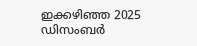ഇക്കഴിഞ്ഞ 2025 ഡിസംബര്‍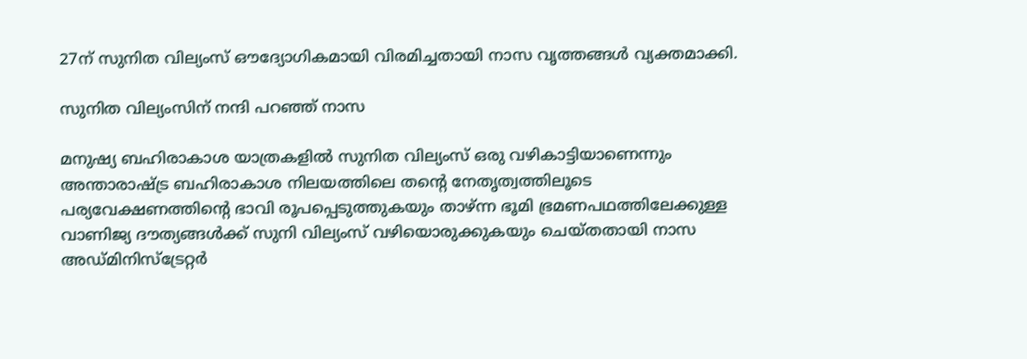27ന് സുനിത വില്യംസ് ഔദ്യോഗികമായി വിരമിച്ചതായി നാസ വൃത്തങ്ങള്‍ വ്യക്തമാക്കി.

സുനിത വില്യംസിന് നന്ദി പറഞ്ഞ് നാസ

മനുഷ്യ ബഹിരാകാശ യാത്രകളില്‍ സുനിത വില്യംസ് ഒരു വഴികാട്ടിയാണെന്നും അന്താരാഷ്‌ട്ര ബഹിരാകാശ നിലയത്തിലെ തന്‍റെ നേതൃത്വത്തിലൂടെ പര്യവേക്ഷണത്തിന്‍റെ ഭാവി രൂപപ്പെടുത്തുകയും താഴ്ന്ന ഭൂമി ഭ്രമണപഥത്തിലേക്കുള്ള വാണിജ്യ ദൗത്യങ്ങൾക്ക് സുനി വില്യംസ് വഴിയൊരുക്കുകയും ചെയ്‌തതായി നാസ അഡ്‌മിനിസ്‌ട്രേറ്റര്‍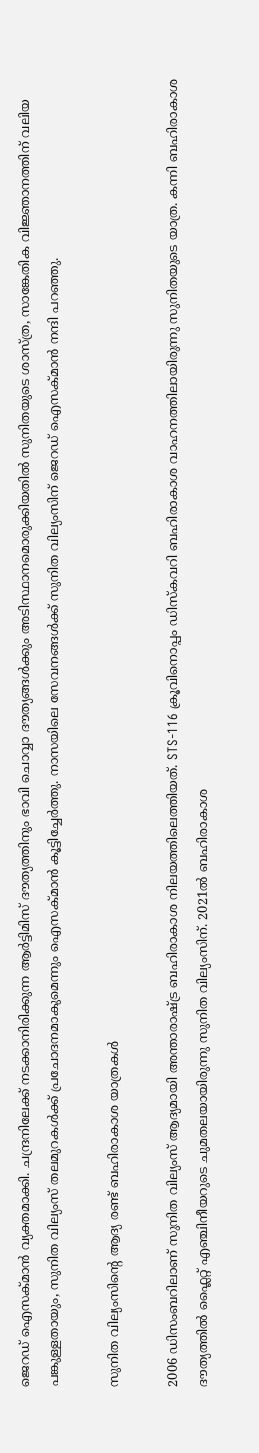ജെറഡ് ഐസക്‌മാന്‍ വ്യക്തമാക്കി. ചന്ദ്രനിലേക്ക് നടക്കാനിരിക്കുന്ന ആര്‍ട്ടിമിസ് ദൗത്യത്തിനും ഭാവി ചൊവ്വാ ദൗത്യങ്ങള്‍ക്കും അടിസ്ഥാനമൊരുക്കിയതില്‍ സുനിതയുടെ ശാസ്ത്ര, സാങ്കേതിക വിജ്ഞാനത്തിന് വലിയ പങ്കുള്ളതായും, സുനിത വില്യംസ് തലമുറകള്‍ക്ക് പ്രചോദനമാകുമെന്നും ഐസക്‌മാന്‍ കൂട്ടിച്ചേര്‍ത്തു. നാസയിലെ സേവനങ്ങള്‍ക്ക് സുനിത വില്യംസിന് ജെറഡ് ഐസക്‌മാന്‍ നന്ദി പറഞ്ഞു.

സുനിത വില്യംസിന്‍റെ ആദ്യ രണ്ട് ബഹിരാകാശ യാത്രകള്‍

2006 ഡിസംബറിലാണ് സുനിത വില്യംസ് ആദ്യമായി അന്താരാഷ്‌ട്ര ബഹിരാകാശ നിലയത്തിലെത്തിയത്. STS-116 ക്രൂവിനൊപ്പം ഡിസ്‌കവറി ബഹിരാകാശ വാഹനത്തിലായിരുന്നു സുനിതയുടെ യാത്ര. കന്നി ബഹിരാകാശ ദൗത്യത്തില്‍ ഫ്ലൈറ്റ് എഞ്ചിനീയറുടെ ചുമതലയായിരുന്നു സുനിത വില്യംസിന്. 2021ല്‍ ബഹിരാകാശ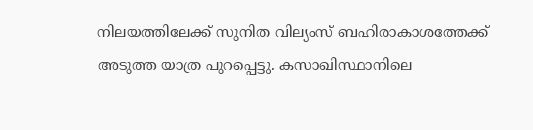നിലയത്തിലേക്ക് സുനിത വില്യംസ് ബഹിരാകാശത്തേക്ക് അടുത്ത യാത്ര പുറപ്പെട്ടു. കസാഖിസ്ഥാനിലെ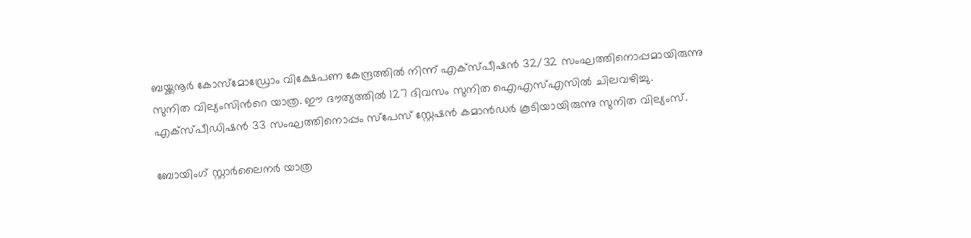ബയ്ക്കനൂർ കോസ്മോഡ്രോം വിക്ഷേപണ കേന്ദ്രത്തില്‍ നിന്ന് എക്‌സ്‌പീഷന്‍ 32/32 സംഘത്തിനൊപ്പമായിരുന്നു സുനിത വില്യംസിന്‍റെ യാത്ര. ഈ ദൗത്യത്തില്‍ 127 ദിവസം സുനിത ഐഎസ്എസില്‍ ചിലവഴിച്ചു. എക്‌സ്‌പീഡിഷന്‍ 33 സംഘത്തിനൊപ്പം സ്‌പേസ് സ്റ്റേഷന്‍ കമാന്‍ഡര്‍ കൂടിയായിരുന്നു സുനിത വില്യംസ്.

ബോയിംഗ് സ്റ്റാര്‍ലൈനര്‍ യാത്ര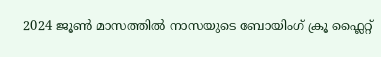2024 ജൂണ്‍ മാസത്തില്‍ നാസയുടെ ബോയിംഗ് ക്രൂ ഫ്ലൈറ്റ്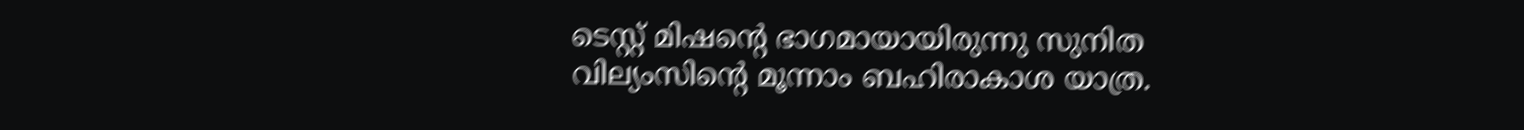ടെസ്റ്റ് മിഷന്‍റെ ഭാഗമായായിരുന്നു സുനിത വില്യംസിന്‍റെ മൂന്നാം ബഹിരാകാശ യാത്ര.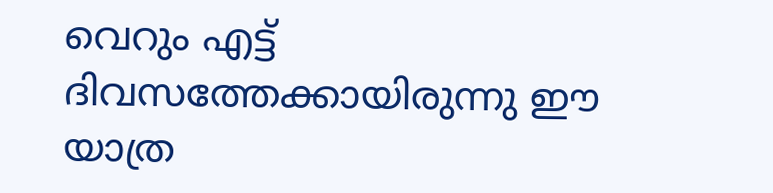വെറും എട്ട് ദിവസത്തേക്കായിരുന്നു ഈ യാത്ര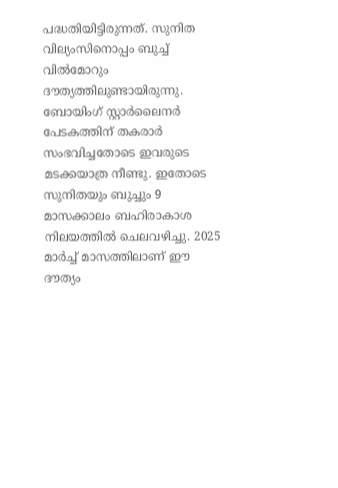പദ്ധതിയിട്ടിരുന്നത്. സുനിത വില്യംസിനൊപ്പം ബുച്ച് വില്‍മോറും ദൗത്യത്തിലുണ്ടായിരുന്നു. ബോയിംഗ് സ്റ്റാര്‍ലൈനര്‍ പേടകത്തിന് തകരാര്‍ സംഭവിച്ചതോടെ ഇവരുടെ മടക്കയാത്ര നീണ്ടു. ഇതോടെ സുനിതയും ബുച്ചും 9 മാസക്കാലം ബഹിരാകാശ നിലയത്തില്‍ ചെലവഴിച്ചു. 2025 മാര്‍ച്ച് മാസത്തിലാണ് ഈ ദൗത്യം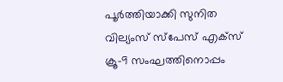പൂര്‍ത്തിയാക്കി സുനിത വില്യംസ് സ്പേസ് എക്‌സ് ക്രൂ-9 സംഘത്തിനൊപ്പം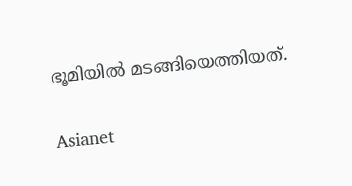ഭൂമിയില്‍ മടങ്ങിയെത്തിയത്.

Asianet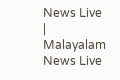News Live | Malayalam News Live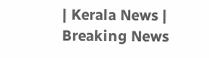| Kerala News | Breaking News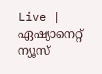Live | ഏഷ്യാനെറ്റ് ന്യൂസ്